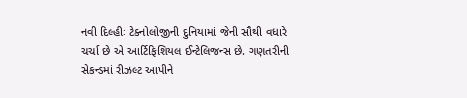નવી દિલ્હીઃ ટેક્નોલોજીની દુનિયામાં જેની સૌથી વધારે ચર્ચા છે એ આર્ટિફિશિયલ ઈન્ટેલિજન્સ છે. ગણતરીની સેકન્ડમાં રીઝલ્ટ આપીને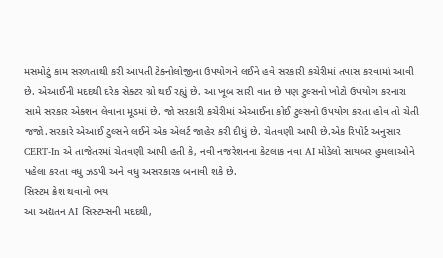મસમોટું કામ સરળતાથી કરી આપતી ટેક્નોલોજીના ઉપયોગને લઈને હવે સરકારી કચેરીમાં તપાસ કરવામાં આવી છે. એઆઈની મદદથી દરેક સેક્ટર ગ્રો થઈ રહ્યું છે. આ ખૂબ સારી વાત છે પણ ટુલ્સનો ખોટો ઉપયોગ કરનારા સામે સરકાર એક્શન લેવાના મૂડમાં છે. જો સરકારી કચેરીમાં એઆઈના કોઈ ટુલ્સનો ઉપયોગ કરતા હોવ તો ચેતી જજો.સરકારે એઆઈ ટુલ્સને લઈને એક એલર્ટ જાહેર કરી દીધું છે. ચેતવણી આપી છે.એક રિપોર્ટ અનુસાર CERT-In એ તાજેતરમાં ચેતવણી આપી હતી કે, નવી નજરેશનના કેટલાક નવા AI મોડેલો સાયબર હુમલાઓને પહેલા કરતા વધુ ઝડપી અને વધુ અસરકારક બનાવી શકે છે.
સિસ્ટમ ક્રેશ થવાનો ભય
આ અદ્યતન AI સિસ્ટમ્સની મદદથી,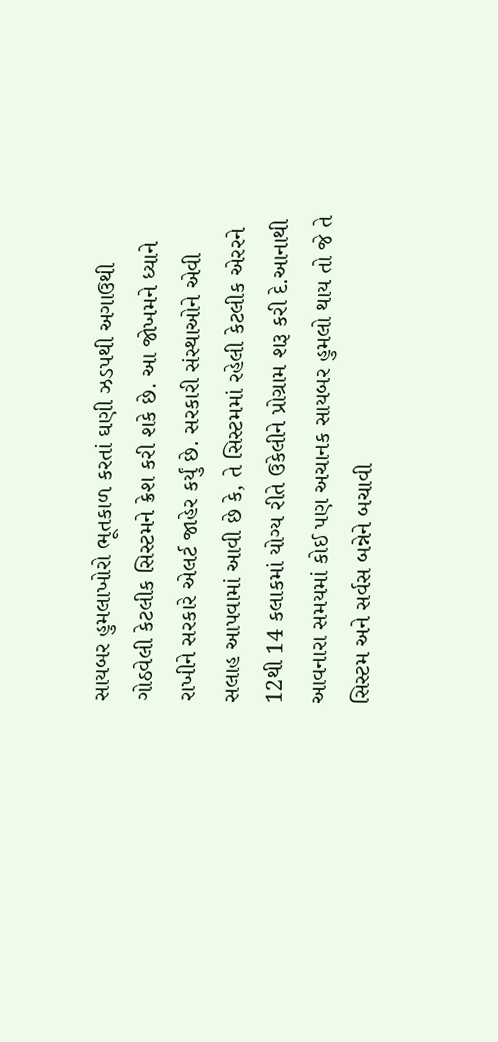સાયબર હુમલાખોરો ભૂતકાળ કરતાં ઘણી ઝડપથી અગાઉથી ગોઠવેલી કેટલીક સિસ્ટમને ક્રેશ કરી શકે છે. આ જોખમને ધ્યાને રાખીને સરકારે એલર્ટ જાહેર કર્યું છે. સરકારી સંસ્થાઓને એવી સલાહ આપવામાં આવી છે કે, તે સિસ્ટમમાં રહેલી કેટલીક એરરને 12થી 14 કલાકમાં યોગ્ય રીતે ઉકેલીને પ્રોગ્રામ શરૂ કરી દે.આનાથી આવનારા સમયમાં કોઈ પણ અચાનક સાયબર હુમલો થાય તો જે તે સિસ્ટમ અને સર્વસ બન્નેને બચાવી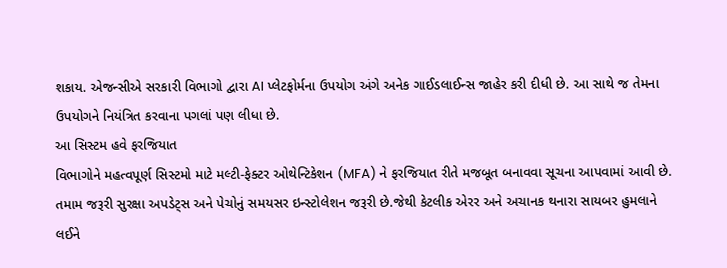શકાય. એજન્સીએ સરકારી વિભાગો દ્વારા AI પ્લેટફોર્મના ઉપયોગ અંગે અનેક ગાઈડલાઈન્સ જાહેર કરી દીધી છે. આ સાથે જ તેમના ઉપયોગને નિયંત્રિત કરવાના પગલાં પણ લીધા છે.
આ સિસ્ટમ હવે ફરજિયાત
વિભાગોને મહત્વપૂર્ણ સિસ્ટમો માટે મલ્ટી-ફેક્ટર ઓથેન્ટિકેશન (MFA) ને ફરજિયાત રીતે મજબૂત બનાવવા સૂચના આપવામાં આવી છે. તમામ જરૂરી સુરક્ષા અપડેટ્સ અને પેચોનું સમયસર ઇન્સ્ટોલેશન જરૂરી છે.જેથી કેટલીક એરર અને અચાનક થનારા સાયબર હુમલાને લઈને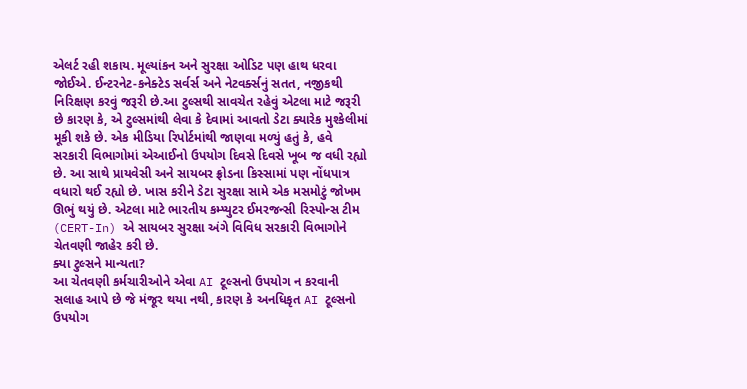એલર્ટ રહી શકાય. મૂલ્યાંકન અને સુરક્ષા ઓડિટ પણ હાથ ધરવા જોઈએ. ઈન્ટરનેટ-કનેક્ટેડ સર્વર્સ અને નેટવર્ક્સનું સતત, નજીકથી નિરિક્ષણ કરવું જરૂરી છે.આ ટુલ્સથી સાવચેત રહેવું એટલા માટે જરૂરી છે કારણ કે, એ ટુલ્સમાંથી લેવા કે દેવામાં આવતો ડેટા ક્યારેક મુશ્કેલીમાં મૂકી શકે છે. એક મીડિયા રિપોર્ટમાંથી જાણવા મળ્યું હતું કે, હવે સરકારી વિભાગોમાં એઆઈનો ઉપયોગ દિવસે દિવસે ખૂબ જ વધી રહ્યો છે. આ સાથે પ્રાયવેસી અને સાયબર ફ્રોડના કિસ્સામાં પણ નોંધપાત્ર વધારો થઈ રહ્યો છે. ખાસ કરીને ડેટા સુરક્ષા સામે એક મસમોટું જોખમ ઊભું થયું છે. એટલા માટે ભારતીય કમ્પ્યુટર ઈમરજન્સી રિસ્પોન્સ ટીમ (CERT-In) એ સાયબર સુરક્ષા અંગે વિવિધ સરકારી વિભાગોને ચેતવણી જાહેર કરી છે.
ક્યા ટુલ્સને માન્યતા?
આ ચેતવણી કર્મચારીઓને એવા AI ટૂલ્સનો ઉપયોગ ન કરવાની સલાહ આપે છે જે મંજૂર થયા નથી, કારણ કે અનધિકૃત AI ટૂલ્સનો ઉપયોગ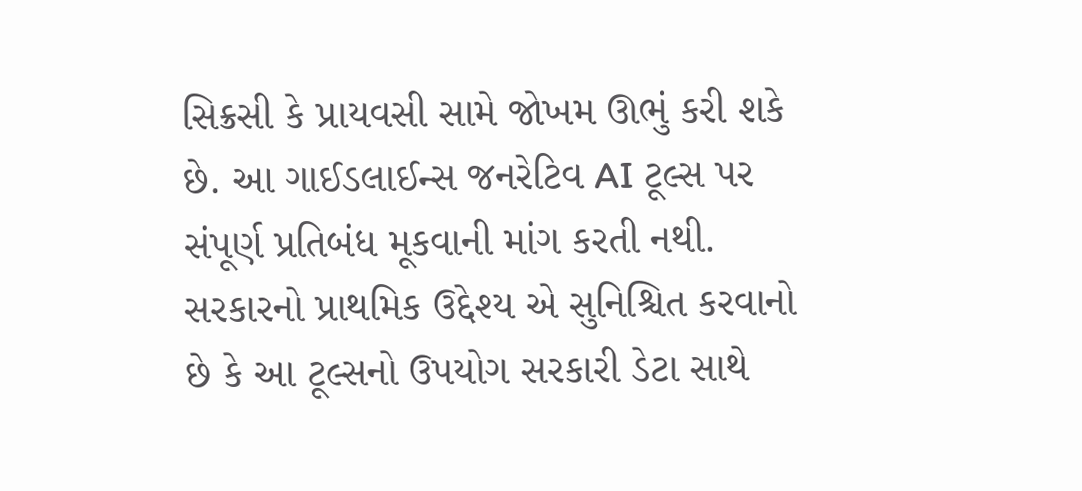સિક્રસી કે પ્રાયવસી સામે જોખમ ઊભું કરી શકે છે. આ ગાઈડલાઈન્સ જનરેટિવ AI ટૂલ્સ પર સંપૂર્ણ પ્રતિબંધ મૂકવાની માંગ કરતી નથી. સરકારનો પ્રાથમિક ઉદ્દેશ્ય એ સુનિશ્ચિત કરવાનો છે કે આ ટૂલ્સનો ઉપયોગ સરકારી ડેટા સાથે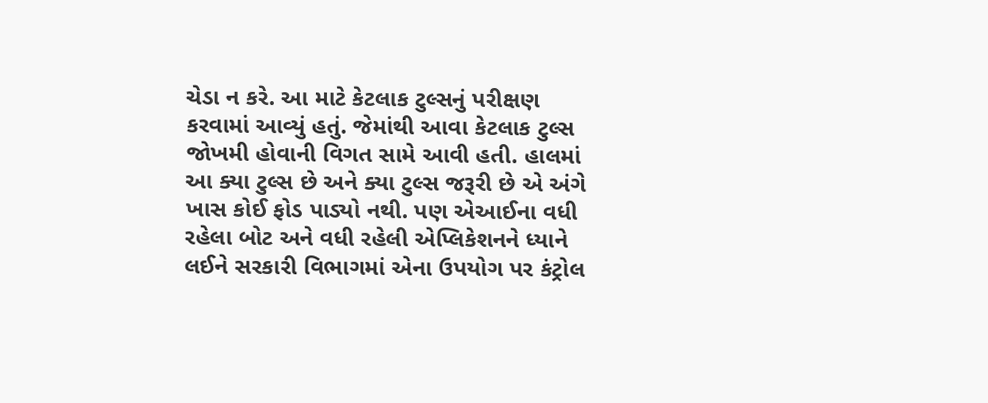ચેડા ન કરે. આ માટે કેટલાક ટુલ્સનું પરીક્ષણ કરવામાં આવ્યું હતું. જેમાંથી આવા કેટલાક ટુલ્સ જોખમી હોવાની વિગત સામે આવી હતી. હાલમાં આ ક્યા ટુલ્સ છે અને ક્યા ટુલ્સ જરૂરી છે એ અંગે ખાસ કોઈ ફોડ પાડ્યો નથી. પણ એઆઈના વધી રહેલા બોટ અને વધી રહેલી એપ્લિકેશનને ધ્યાને લઈને સરકારી વિભાગમાં એના ઉપયોગ પર કંટ્રોલ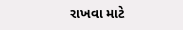રાખવા માટે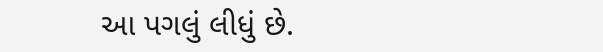આ પગલું લીધું છે.